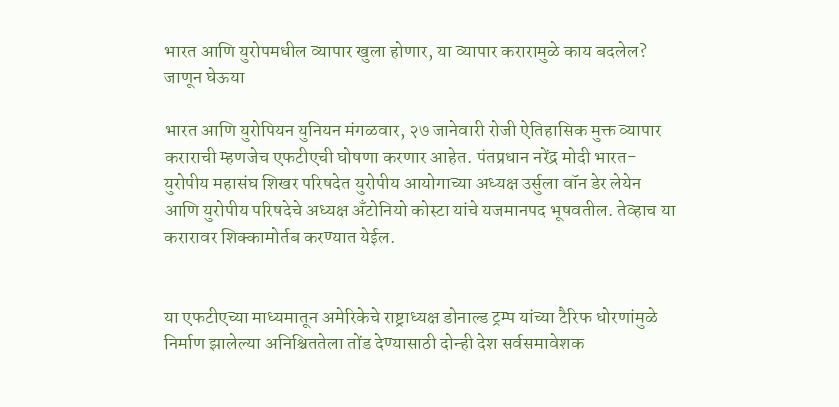भारत आणि युरोपमधील व्यापार खुला होणार, या व्यापार करारामुळे काय बदलेल? जाणून घेऊया

भारत आणि युरोपियन युनियन मंगळवार, २७ जानेवारी रोजी ऐतिहासिक मुक्त व्यापार कराराची म्हणजेच एफटीएची घोषणा करणार आहेत. पंतप्रधान नरेंद्र मोदी भारत-युरोपीय महासंघ शिखर परिषदेत युरोपीय आयोगाच्या अध्यक्ष उर्सुला वॉन डेर लेयेन आणि युरोपीय परिषदेचे अध्यक्ष अँटोनियो कोस्टा यांचे यजमानपद भूषवतील. तेव्हाच या करारावर शिक्कामोर्तब करण्यात येईल.


या एफटीएच्या माध्यमातून अमेरिकेचे राष्ट्राध्यक्ष डोनाल्ड ट्रम्प यांच्या टैरिफ धोरणांमुळे निर्माण झालेल्या अनिश्चिततेला तोंड देण्यासाठी दोन्ही देश सर्वसमावेशक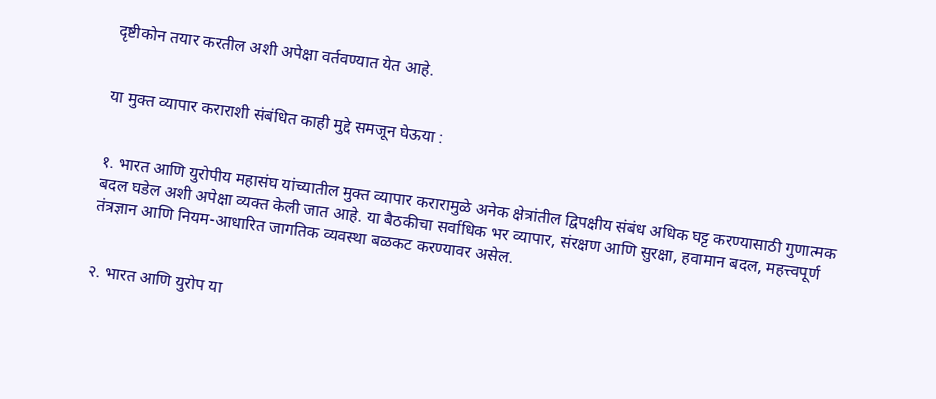दृष्टीकोन तयार करतील अशी अपेक्षा वर्तवण्यात येत आहे.


या मुक्त व्यापार कराराशी संबंधित काही मुद्दे समजून घेऊया :


१. भारत आणि युरोपीय महासंघ यांच्यातील मुक्त व्यापार करारामुळे अनेक क्षेत्रांतील द्विपक्षीय संबंध अधिक घट्ट करण्यासाठी गुणात्मक बदल घडेल अशी अपेक्षा व्यक्त केली जात आहे. या बैठकीचा सर्वाधिक भर व्यापार, संरक्षण आणि सुरक्षा, हवामान बदल, महत्त्वपूर्ण तंत्रज्ञान आणि नियम-आधारित जागतिक व्यवस्था बळकट करण्यावर असेल.


२. भारत आणि युरोप या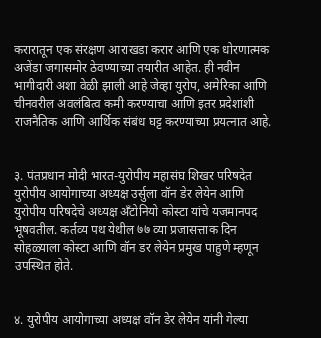करारातून एक संरक्षण आराखडा करार आणि एक धोरणात्मक अजेंडा जगासमोर ठेवण्याच्या तयारीत आहेत. ही नवीन भागीदारी अशा वेळी झाली आहे जेव्हा युरोप, अमेरिका आणि चीनवरील अवलंबित्व कमी करण्याचा आणि इतर प्रदेशांशी राजनैतिक आणि आर्थिक संबंध घट्ट करण्याच्या प्रयत्नात आहे.


३. पंतप्रधान मोदी भारत-युरोपीय महासंघ शिखर परिषदेत युरोपीय आयोगाच्या अध्यक्ष उर्सुला वॉन डेर लेयेन आणि युरोपीय परिषदेचे अध्यक्ष अँटोनियो कोस्टा यांचे यजमानपद भूषवतील. कर्तव्य पथ येथील ७७ व्या प्रजासत्ताक दिन सोहळ्याला कोस्टा आणि वॉन डर लेयेन प्रमुख पाहुणे म्हणून उपस्थित होते.


४. युरोपीय आयोगाच्या अध्यक्ष वॉन डेर लेयेन यांनी गेल्या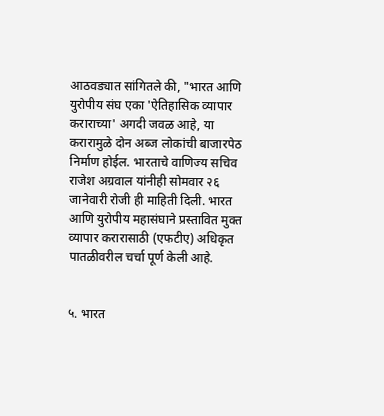आठवड्यात सांगितले की, "भारत आणि युरोपीय संघ एका 'ऐतिहासिक व्यापार कराराच्या' अगदी जवळ आहे, या करारामुळे दोन अब्ज लोकांची बाजारपेठ निर्माण होईल. भारताचे वाणिज्य सचिव राजेश अग्रवाल यांनीही सोमवार २६ जानेवारी रोजी ही माहिती दिली. भारत आणि युरोपीय महासंघाने प्रस्तावित मुक्त व्यापार करारासाठी (एफटीए) अधिकृत पातळीवरील चर्चा पूर्ण केली आहे.


५. भारत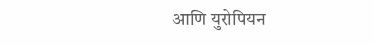आणि युरोपियन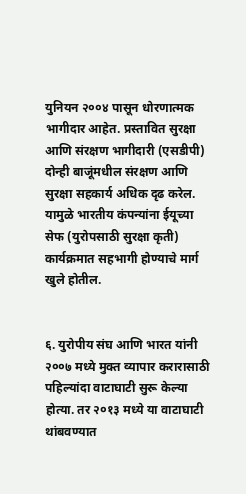युनियन २००४ पासून धोरणात्मक भागीदार आहेत. प्रस्तावित सुरक्षा आणि संरक्षण भागीदारी (एसडीपी) दोन्ही बाजूंमधील संरक्षण आणि सुरक्षा सहकार्य अधिक दृढ करेल. यामुळे भारतीय कंपन्यांना ईयूच्या सेफ (युरोपसाठी सुरक्षा कृती) कार्यक्रमात सहभागी होण्याचे मार्ग खुले होतील.


६. युरोपीय संघ आणि भारत यांनी २००७ मध्ये मुक्त व्यापार करारासाठी पहिल्यांदा वाटाघाटी सुरू केल्या होत्या. तर २०१३ मध्ये या वाटाघाटी थांबवण्यात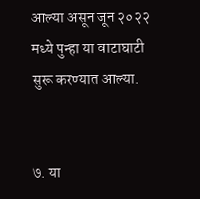आल्या असून जून २०२२ मध्ये पुन्हा या वाटाघाटी सुरू करण्यात आल्या.


७. या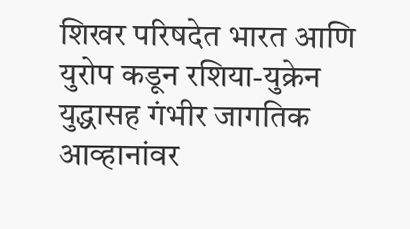शिखर परिषदेत भारत आणि युरोप कडून रशिया-युक्रेन युद्धासह गंभीर जागतिक आव्हानांवर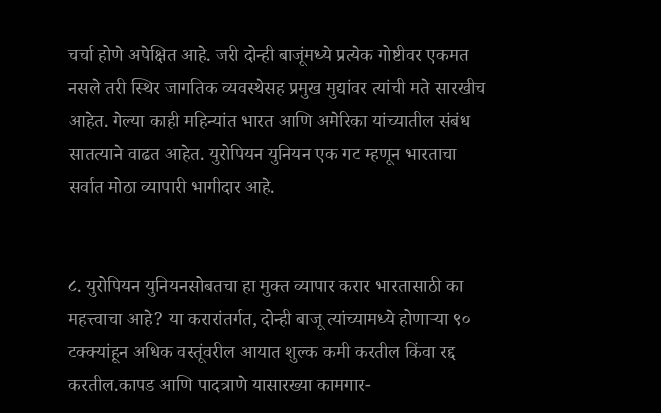चर्चा होणे अपेक्षित आहे. जरी दोन्ही बाजूंमध्ये प्रत्येक गोष्टीवर एकमत नसले तरी स्थिर जागतिक व्यवस्थेसह प्रमुख मुद्यांवर त्यांची मते सारखीच आहेत. गेल्या काही महिन्यांत भारत आणि अमेरिका यांच्यातील संबंध सातत्याने वाढत आहेत. युरोपियन युनियन एक गट म्हणून भारताचा सर्वात मोठा व्यापारी भागीदार आहे.


८. युरोपियन युनियनसोबतचा हा मुक्त व्यापार करार भारतासाठी का महत्त्वाचा आहे? या करारांतर्गत, दोन्ही बाजू त्यांच्यामध्ये होणाऱ्या ९० टक्क्यांहून अधिक वस्तूंवरील आयात शुल्क कमी करतील किंवा रद्द करतील.कापड आणि पादत्राणे यासारख्या कामगार-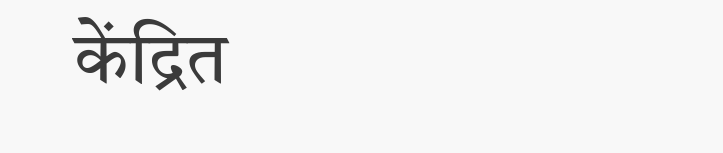केंद्रित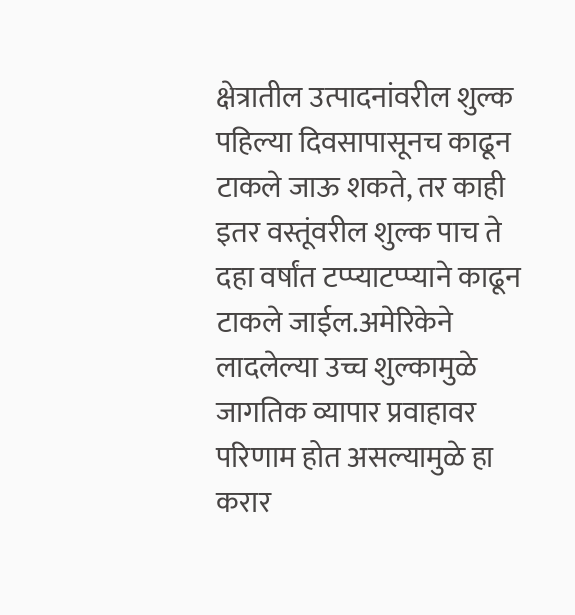क्षेत्रातील उत्पादनांवरील शुल्क पहिल्या दिवसापासूनच काढून टाकले जाऊ शकते, तर काही इतर वस्तूंवरील शुल्क पाच ते दहा वर्षांत टप्प्याटप्प्याने काढून टाकले जाईल.अमेरिकेने लादलेल्या उच्च शुल्कामुळे जागतिक व्यापार प्रवाहावर परिणाम होत असल्यामुळे हा करार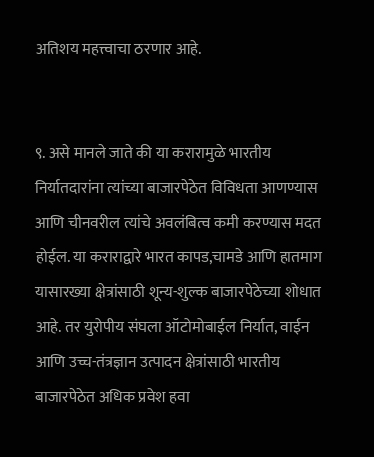अतिशय महत्त्वाचा ठरणार आहे.


९. असे मानले जाते की या करारामुळे भारतीय निर्यातदारांना त्यांच्या बाजारपेठेत विविधता आणण्यास आणि चीनवरील त्यांचे अवलंबित्व कमी करण्यास मदत होईल. या कराराद्वारे भारत कापड,चामडे आणि हातमाग यासारख्या क्षेत्रांसाठी शून्य-शुल्क बाजारपेठेच्या शोधात आहे. तर युरोपीय संघला ऑटोमोबाईल निर्यात, वाईन आणि उच्च-तंत्रज्ञान उत्पादन क्षेत्रांसाठी भारतीय बाजारपेठेत अधिक प्रवेश हवा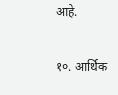आहे.


१०. आर्थिक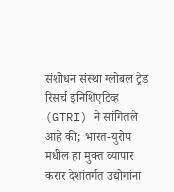संशोधन संस्था ग्लोबल ट्रेड रिसर्च इनिशिएटिव्ह (GTRI) ने सांगितले आहे की; भारत-युरोप मधील हा मुक्त व्यापार करार देशांतर्गत उद्योगांना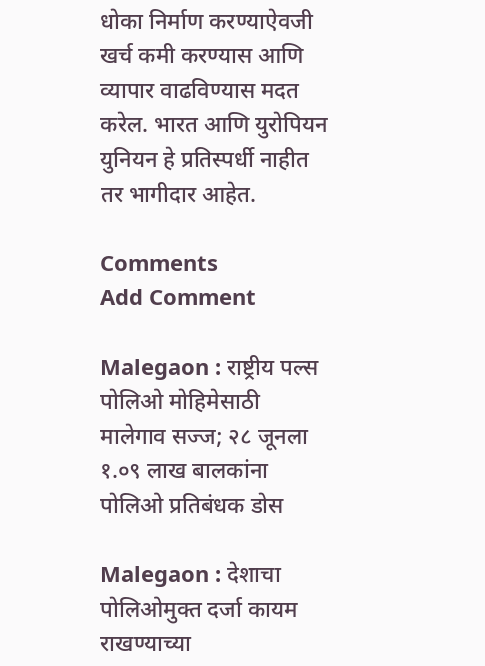धोका निर्माण करण्याऐवजी खर्च कमी करण्यास आणि व्यापार वाढविण्यास मदत करेल. भारत आणि युरोपियन युनियन हे प्रतिस्पर्धी नाहीत तर भागीदार आहेत.

Comments
Add Comment

Malegaon : राष्ट्रीय पल्स पोलिओ मोहिमेसाठी मालेगाव सज्ज; २८ जूनला १.०९ लाख बालकांना पोलिओ प्रतिबंधक डोस

Malegaon : देशाचा पोलिओमुक्त दर्जा कायम राखण्याच्या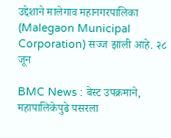उद्देशाने मालेगाव महानगरपालिका (Malegaon Municipal Corporation) सज्ज झाली आहे. २८ जून

BMC News : बेस्ट उपक्रमाने, महापालिकेपुढे पसरला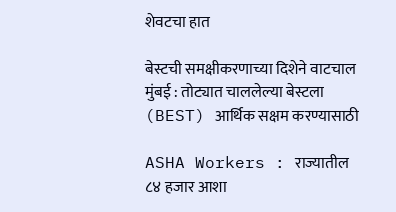शेवटचा हात

बेस्टची समक्षीकरणाच्या दिशेने वाटचाल मुंबई : तोट्यात चाललेल्या बेस्टला (BEST) आर्थिक सक्षम करण्यासाठी

ASHA Workers : राज्यातील ८४ हजार आशा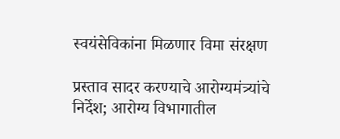स्वयंसेविकांना मिळणार विमा संरक्षण

प्रस्ताव सादर करण्याचे आरोग्यमंत्र्यांचे निर्देश; आरोग्य विभागातील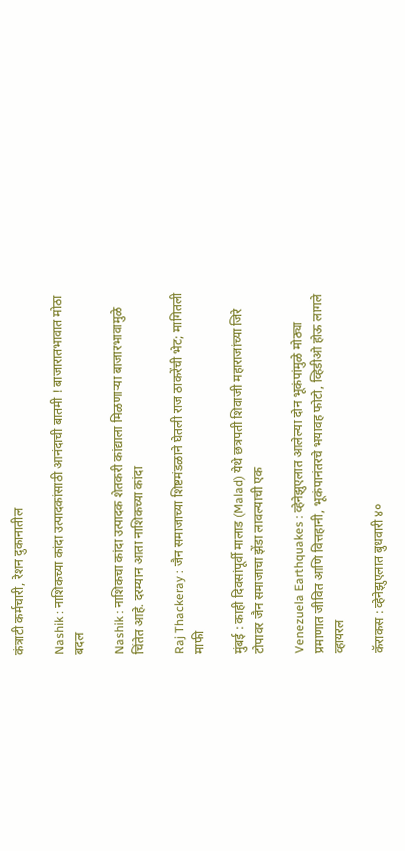कंत्राटी कर्मचारी, रेशन दुकानातील

Nashik : नाशिकच्या कांदा उत्पादकांसाठी आनंदाची बातमी ! बाजारातभावात मोठा बदल

Nashik : नाशिकचा कांदा उत्पादक शेतकरी कांद्याला मिळणाऱ्या बाजारभावामुळे चिंतेत आहे. दरम्यान आता नाशिकच्या कांदा

Raj Thackeray : जैन समाजाच्या शिष्टमंडळाने घेतली राज ठाकरेंची भेट; मागितली माफी

मुंबई : काही दिवसांपूर्वी मालाड (Malad) येथे छत्रपती शिवाजी महाराजांच्या जिरे टोपावर जैन समाजाचा झेंडा लावल्याची एक

Venezuela Earthquakes : व्हेनेझुएलात आलेल्या दोन भूकंपांमुळे मोठ्या प्रमाणात जीवित आणि वित्तहानी, भूकंपानंतरचे भयावह फोटो, व्हिडीओ होऊ लागले व्हायरल

कॅराकस : व्हेनेझुएलात बुधवारी ४०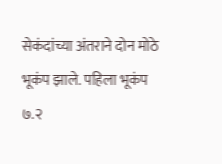सेकंदांच्या अंतराने दोन मोठे भूकंप झाले. पहिला भूकंप ७.२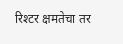रिश्टर क्षमतेचा तर